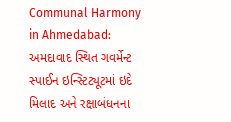Communal Harmony in Ahmedabad: અમદાવાદ સ્થિત ગવર્મેન્ટ સ્પાઈન ઇન્સ્ટિટ્યૂટમાં ઇદે મિલાદ અને રક્ષાબંધનના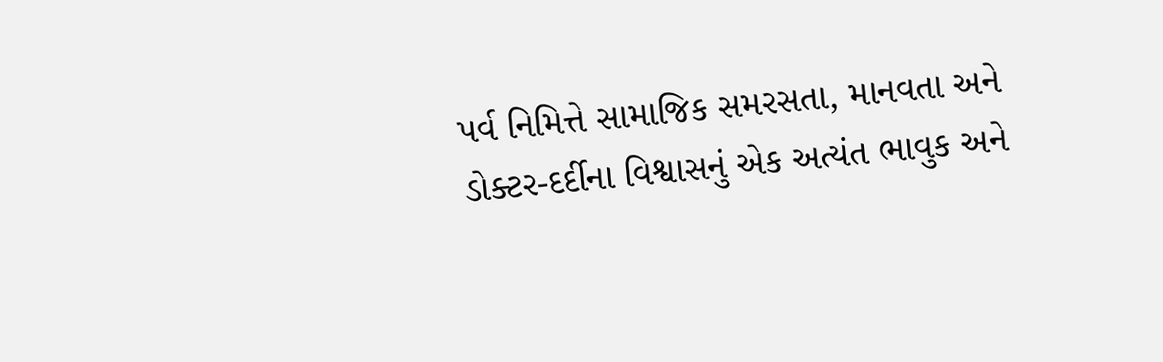પર્વ નિમિત્તે સામાજિક સમરસતા, માનવતા અને ડોક્ટર-દર્દીના વિશ્વાસનું એક અત્યંત ભાવુક અને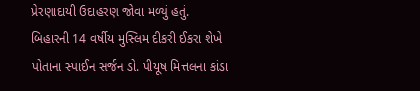પ્રેરણાદાયી ઉદાહરણ જોવા મળ્યું હતું.
બિહારની 14 વર્ષીય મુસ્લિમ દીકરી ઈકરા શેખે પોતાના સ્પાઈન સર્જન ડો. પીયૂષ મિત્તલના કાંડા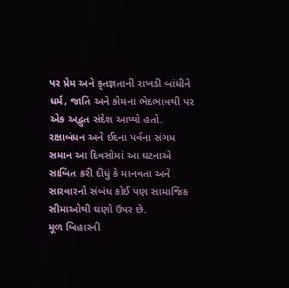પર પ્રેમ અને કૃતજ્ઞતાની રાખડી બાંધીને ધર્મ, જાતિ અને કોમના ભેદભાવથી પર એક અદ્ભુત સંદેશ આપ્યો હતો. રક્ષાબંધન અને ઈદના પર્વના સંગમ સમાન આ દિવસોમાં આ ઘટનાએ સાબિત કરી દીધું કે માનવતા અને સારવારનો સંબંધ કોઈ પણ સામાજિક સીમાઓથી ઘણો ઉપર છે.
મૂળ બિહારની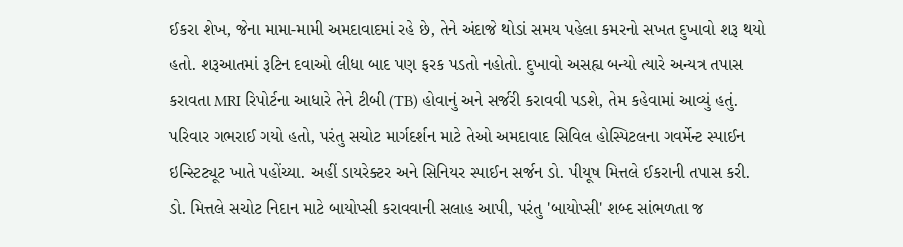ઈકરા શેખ, જેના મામા-મામી અમદાવાદમાં રહે છે, તેને અંદાજે થોડાં સમય પહેલા કમરનો સખત દુખાવો શરૂ થયો હતો. શરૂઆતમાં રૂટિન દવાઓ લીધા બાદ પણ ફરક પડતો નહોતો. દુખાવો અસહ્ય બન્યો ત્યારે અન્યત્ર તપાસ કરાવતા MRI રિપોર્ટના આધારે તેને ટીબી (TB) હોવાનું અને સર્જરી કરાવવી પડશે, તેમ કહેવામાં આવ્યું હતું. પરિવાર ગભરાઈ ગયો હતો, પરંતુ સચોટ માર્ગદર્શન માટે તેઓ અમદાવાદ સિવિલ હોસ્પિટલના ગવર્મેન્ટ સ્પાઈન ઇન્સ્ટિટ્યૂટ ખાતે પહોંચ્યા. અહીં ડાયરેક્ટર અને સિનિયર સ્પાઈન સર્જન ડો. પીયૂષ મિત્તલે ઈકરાની તપાસ કરી.
ડો. મિત્તલે સચોટ નિદાન માટે બાયોપ્સી કરાવવાની સલાહ આપી, પરંતુ 'બાયોપ્સી' શબ્દ સાંભળતા જ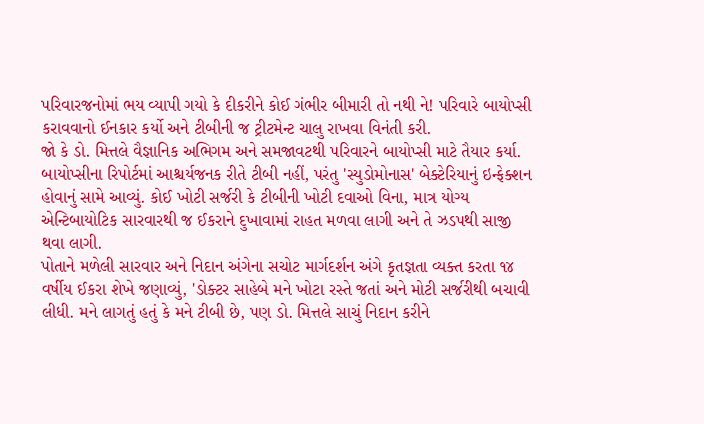પરિવારજનોમાં ભય વ્યાપી ગયો કે દીકરીને કોઈ ગંભીર બીમારી તો નથી ને! પરિવારે બાયોપ્સી કરાવવાનો ઈનકાર કર્યો અને ટીબીની જ ટ્રીટમેન્ટ ચાલુ રાખવા વિનંતી કરી.
જો કે ડો. મિત્તલે વૈજ્ઞાનિક અભિગમ અને સમજાવટથી પરિવારને બાયોપ્સી માટે તૈયાર કર્યા. બાયોપ્સીના રિપોર્ટમાં આશ્ચર્યજનક રીતે ટીબી નહીં, પરંતુ 'સ્યુડોમોનાસ' બેક્ટેરિયાનું ઇન્ફેક્શન હોવાનું સામે આવ્યું. કોઈ ખોટી સર્જરી કે ટીબીની ખોટી દવાઓ વિના, માત્ર યોગ્ય એન્ટિબાયોટિક સારવારથી જ ઈકરાને દુખાવામાં રાહત મળવા લાગી અને તે ઝડપથી સાજી થવા લાગી.
પોતાને મળેલી સારવાર અને નિદાન અંગેના સચોટ માર્ગદર્શન અંગે કૃતજ્ઞતા વ્યક્ત કરતા ૧૪ વર્ષીય ઈકરા શેખે જણાવ્યું, 'ડોક્ટર સાહેબે મને ખોટા રસ્તે જતાં અને મોટી સર્જરીથી બચાવી લીધી. મને લાગતું હતું કે મને ટીબી છે, પણ ડો. મિત્તલે સાચું નિદાન કરીને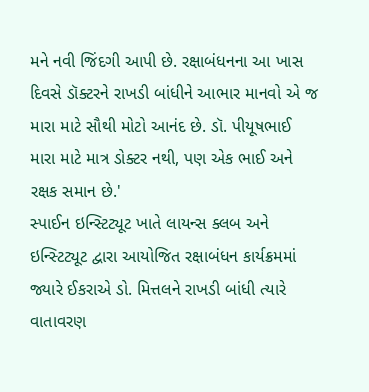મને નવી જિંદગી આપી છે. રક્ષાબંધનના આ ખાસ દિવસે ડૉક્ટરને રાખડી બાંધીને આભાર માનવો એ જ મારા માટે સૌથી મોટો આનંદ છે. ડૉ. પીયૂષભાઈ મારા માટે માત્ર ડોક્ટર નથી, પણ એક ભાઈ અને રક્ષક સમાન છે.'
સ્પાઈન ઇન્સ્ટિટ્યૂટ ખાતે લાયન્સ ક્લબ અને ઇન્સ્ટિટ્યૂટ દ્વારા આયોજિત રક્ષાબંધન કાર્યક્રમમાં જ્યારે ઈકરાએ ડો. મિત્તલને રાખડી બાંધી ત્યારે વાતાવરણ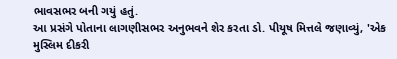ભાવસભર બની ગયું હતું.
આ પ્રસંગે પોતાના લાગણીસભર અનુભવને શેર કરતા ડો. પીયૂષ મિત્તલે જણાવ્યું, 'એક મુસ્લિમ દીકરી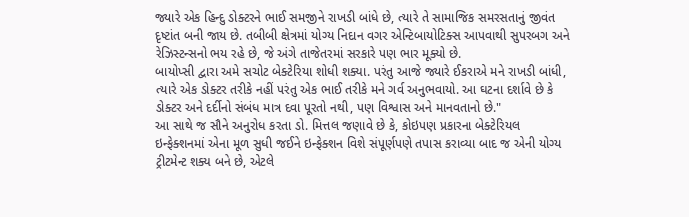જ્યારે એક હિન્દુ ડોક્ટરને ભાઈ સમજીને રાખડી બાંધે છે, ત્યારે તે સામાજિક સમરસતાનું જીવંત દૃષ્ટાંત બની જાય છે. તબીબી ક્ષેત્રમાં યોગ્ય નિદાન વગર એન્ટિબાયોટિક્સ આપવાથી સુપરબગ અને રેઝિસ્ટન્સનો ભય રહે છે, જે અંગે તાજેતરમાં સરકારે પણ ભાર મૂક્યો છે.
બાયોપ્સી દ્વારા અમે સચોટ બેક્ટેરિયા શોધી શક્યા. પરંતુ આજે જ્યારે ઈકરાએ મને રાખડી બાંધી, ત્યારે એક ડોક્ટર તરીકે નહીં પરંતુ એક ભાઈ તરીકે મને ગર્વ અનુભવાયો. આ ઘટના દર્શાવે છે કે ડોક્ટર અને દર્દીનો સંબંધ માત્ર દવા પૂરતો નથી, પણ વિશ્વાસ અને માનવતાનો છે."
આ સાથે જ સૌને અનુરોધ કરતા ડો. મિત્તલ જણાવે છે કે, કોઇપણ પ્રકારના બેક્ટેરિયલ ઇન્ફેક્શનમાં એના મૂળ સુધી જઈને ઇન્ફેક્શન વિશે સંપૂર્ણપણે તપાસ કરાવ્યા બાદ જ એની યોગ્ય ટ્રીટમેન્ટ શક્ય બને છે, એટલે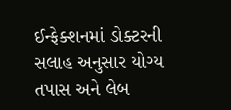ઈન્ફેક્શનમાં ડોક્ટરની સલાહ અનુસાર યોગ્ય તપાસ અને લેબ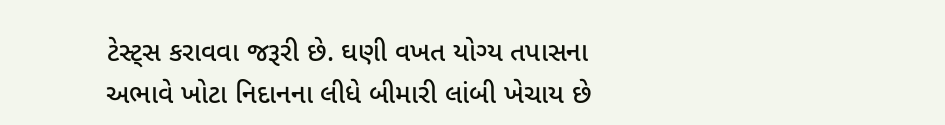ટેસ્ટ્સ કરાવવા જરૂરી છે. ઘણી વખત યોગ્ય તપાસના અભાવે ખોટા નિદાનના લીધે બીમારી લાંબી ખેચાય છે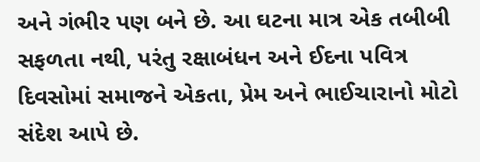અને ગંભીર પણ બને છે. આ ઘટના માત્ર એક તબીબી સફળતા નથી, પરંતુ રક્ષાબંધન અને ઈદના પવિત્ર દિવસોમાં સમાજને એકતા, પ્રેમ અને ભાઈચારાનો મોટો સંદેશ આપે છે.